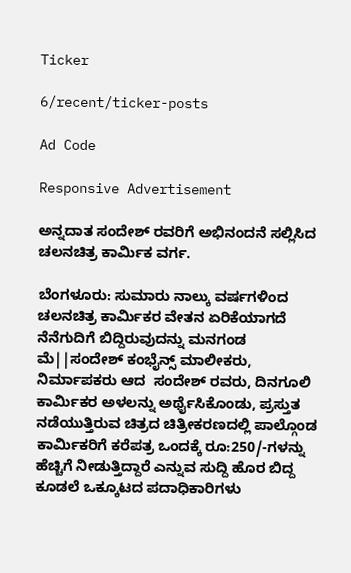Ticker

6/recent/ticker-posts

Ad Code

Responsive Advertisement

ಅನ್ನದಾತ ಸಂದೇಶ್ ರವರಿಗೆ ಅಭಿನಂದನೆ ಸಲ್ಲಿಸಿದ ಚಲನಚಿತ್ರ ಕಾರ್ಮಿಕ ವರ್ಗ.

ಬೆಂಗಳೂರು: ಸುಮಾರು ನಾಲ್ಕು ವರ್ಷಗಳಿಂದ ಚಲನಚಿತ್ರ ಕಾರ್ಮಿಕರ ವೇತನ ಏರಿಕೆಯಾಗದೆ ನೆನೆಗುದಿಗೆ ಬಿದ್ದಿರುವುದನ್ನು ಮನಗಂಡ ಮೆ||ಸಂದೇಶ್ ಕಂಭೈನ್ಸ್ ಮಾಲೀಕರು, ನಿರ್ಮಾಪಕರು ಆದ  ಸಂದೇಶ್ ರವರು, ದಿನಗೂಲಿ ಕಾರ್ಮಿಕರ ಅಳಲನ್ನು ಅರ್ಥೈಸಿಕೊಂಡು, ಪ್ರಸ್ತುತ ನಡೆಯುತ್ತಿರುವ ಚಿತ್ರದ ಚಿತ್ರೀಕರಣದಲ್ಲಿ ಪಾಲ್ಗೊಂಡ ಕಾರ್ಮಿಕರಿಗೆ ಕರೆಪತ್ರ ಒಂದಕ್ಕೆ ರೂ:250/-ಗಳನ್ನು ಹೆಚ್ಚಿಗೆ ನೀಡುತ್ತಿದ್ದಾರೆ ಎನ್ನುವ ಸುದ್ದಿ ಹೊರ ಬಿದ್ದ ಕೂಡಲೆ ಒಕ್ಕೂಟದ ಪದಾಧಿಕಾರಿಗಳು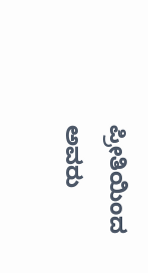ಪ್ರೀತಿಯಿಂದ ಅವರು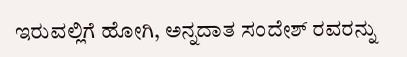ಇರುವಲ್ಲಿಗೆ ಹೋಗಿ, ಅನ್ನದಾತ ಸಂದೇಶ್ ರವರನ್ನು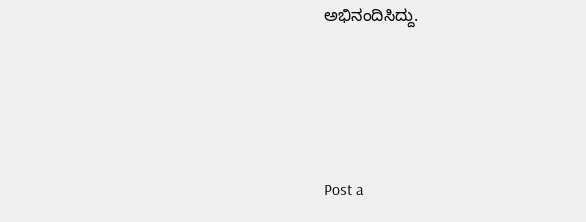ಅಭಿನಂದಿಸಿದ್ದು.




Post a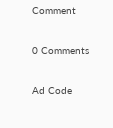Comment

0 Comments

Ad Code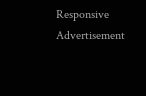Responsive Advertisement